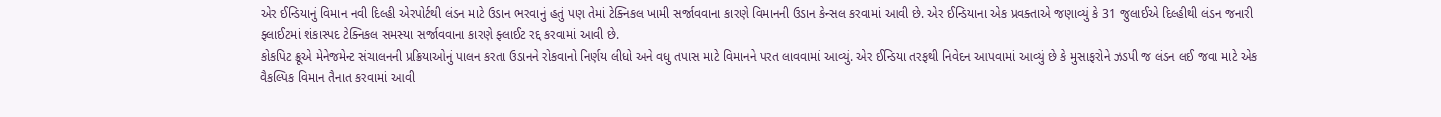એર ઈન્ડિયાનું વિમાન નવી દિલ્હી એરપોર્ટથી લંડન માટે ઉડાન ભરવાનું હતું પણ તેમાં ટેક્નિકલ ખામી સર્જાવવાના કારણે વિમાનની ઉડાન કેન્સલ કરવામાં આવી છે. એર ઈન્ડિયાના એક પ્રવક્તાએ જણાવ્યું કે 31 જુલાઈએ દિલ્હીથી લંડન જનારી ફ્લાઈટમાં શંકાસ્પદ ટેક્નિકલ સમસ્યા સર્જાવવાના કારણે ફ્લાઈટ રદ્દ કરવામાં આવી છે.
કોકપિટ ક્રૂએ મેનેજમેન્ટ સંચાલનની પ્રક્રિયાઓનું પાલન કરતા ઉડાનને રોકવાનો નિર્ણય લીધો અને વધુ તપાસ માટે વિમાનને પરત લાવવામાં આવ્યું. એર ઈન્ડિયા તરફથી નિવેદન આપવામાં આવ્યું છે કે મુસાફરોને ઝડપી જ લંડન લઈ જવા માટે એક વૈકલ્પિક વિમાન તૈનાત કરવામાં આવી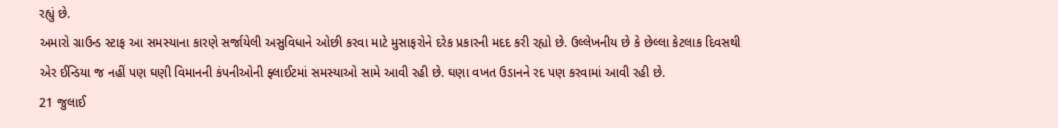રહ્યું છે.
અમારો ગ્રાઉન્ડ સ્ટાફ આ સમસ્યાના કારણે સર્જાયેલી અસુવિધાને ઓછી કરવા માટે મુસાફરોને દરેક પ્રકારની મદદ કરી રહ્યો છે. ઉલ્લેખનીય છે કે છેલ્લા કેટલાક દિવસથી એર ઈન્ડિયા જ નહીં પણ ઘણી વિમાનની કંપનીઓની ફ્લાઈટમાં સમસ્યાઓ સામે આવી રહી છે. ઘણા વખત ઉડાનને રદ પણ કરવામાં આવી રહી છે.
21 જુલાઈ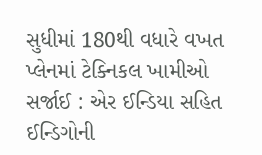સુધીમાં 180થી વધારે વખત પ્લેનમાં ટેક્નિકલ ખામીઓ સર્જાઈ : એર ઈન્ડિયા સહિત ઈન્ડિગોની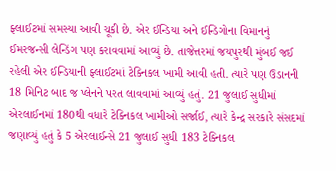ફ્લાઈટમાં સમસ્યા આવી ચૂકી છે. એર ઈન્ડિયા અને ઈન્ડિગોના વિમાનનું ઈમરજન્સી લેન્ડિંગ પણ કરાવવામાં આવ્યું છે. તાજેત્તરમાં જયપુરથી મુંબઈ જઈ રહેલી એર ઈન્ડિયાની ફ્લાઈટમાં ટેક્નિકલ ખામી આવી હતી. ત્યારે પણ ઉડાનની 18 મિનિટ બાદ જ પ્લેનને પરત લાવવામાં આવ્યું હતું. 21 જુલાઈ સુધીમાં એરલાઈનમાં 180થી વધારે ટેક્નિકલ ખામીઓ સર્જાઈ, ત્યારે કેન્દ્ર સરકારે સંસદમાં જણાવ્યું હતું કે 5 એરલાઈન્સે 21 જુલાઈ સુધી 183 ટેક્નિકલ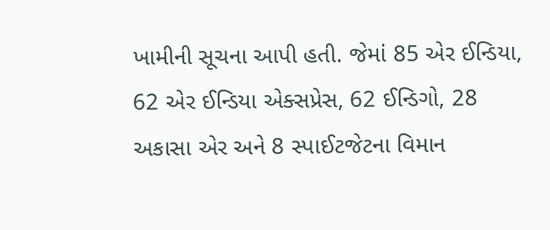ખામીની સૂચના આપી હતી. જેમાં 85 એર ઈન્ડિયા, 62 એર ઈન્ડિયા એક્સપ્રેસ, 62 ઈન્ડિગો, 28 અકાસા એર અને 8 સ્પાઈટજેટના વિમાન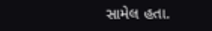સામેલ હતા.